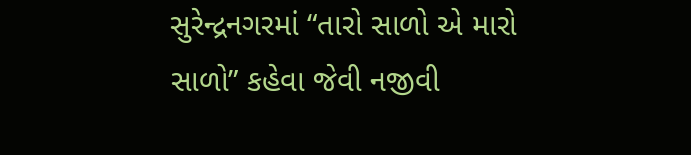સુરેન્દ્રનગરમાં “તારો સાળો એ મારો સાળો” કહેવા જેવી નજીવી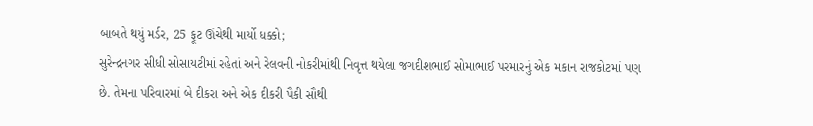બાબતે થયું મર્ડર, 25 ફૂટ ઊંચેથી માર્યો ધક્કો;
સુરેન્દ્રનગર સીધી સોસાયટીમાં રહેતાં અને રેલવની નોકરીમાંથી નિવૃત્ત થયેલા જગદીશભાઈ સોમાભાઈ પરમારનું એક મકાન રાજકોટમાં પણ છે. તેમના પરિવારમાં બે દીકરા અને એક દીકરી પૈકી સૌથી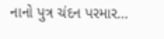નાનો પુત્ર ચંદન પરમાર…